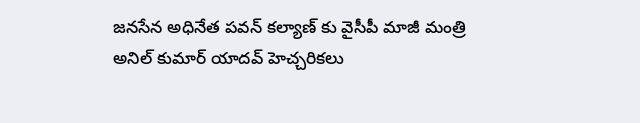జనసేన అధినేత పవన్ కల్యాణ్ కు వైసీపీ మాజీ మంత్రి అనిల్ కుమార్ యాదవ్ హెచ్చరికలు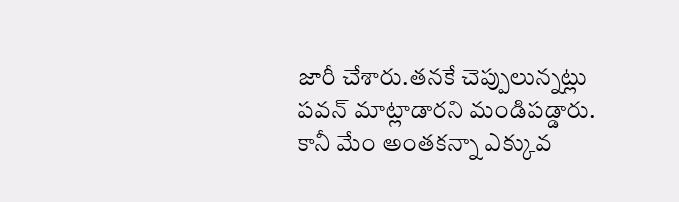జారీ చేశారు.తనకే చెప్పులున్నట్లు పవన్ మాట్లాడారని మండిపడ్డారు.
కానీ మేం అంతకన్నా ఎక్కువ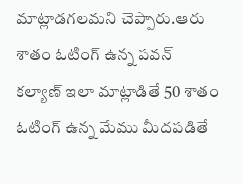మాట్లాడగలమని చెప్పారు.ఆరు శాతం ఓటింగ్ ఉన్న పవన్ కల్యాణ్ ఇలా మాట్లాడితే 50 శాతం ఓటింగ్ ఉన్న మేము మీదపడితే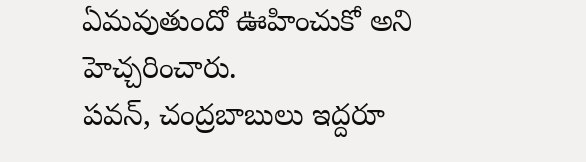ఏమవుతుందో ఊహించుకో అని హెచ్చరించారు.
పవన్, చంద్రబాబులు ఇద్దరూ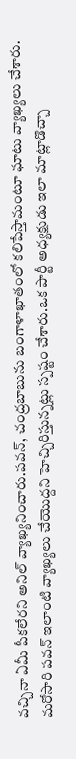వచ్చినా ఏమీ పీకలేరని అనిల్ వ్యాఖ్యనించారు.పవన్, చంద్రబాబును బంగాళాఖాతంలో కలిపేస్తామంటూ ఘాటు వ్యాఖ్యలు చేశారు.
మరోసారి పవన్ ఇలాంటి వ్యాఖ్యలు చేయొద్దని హెచ్చిరిస్తున్నట్లు స్పష్టం చేశారు.ఒక పార్టీ అధ్యక్షుడు ఇలా మాట్లాడొచ్చా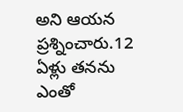అని ఆయన ప్రశ్నించారు.12 ఏళ్లు తనను ఎంతో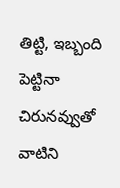తిట్టి, ఇబ్బంది పెట్టినా చిరునవ్వుతో వాటిని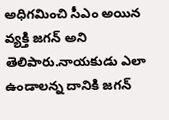అధిగమించి సీఎం అయిన వ్యక్తి జగన్ అని తెలిపారు.నాయకుడు ఎలా ఉండాలన్న దానికి జగన్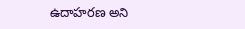ఉదాహరణ అని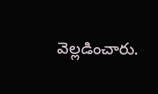వెల్లడించారు.